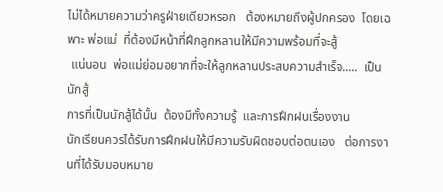ไม่ได้หมายความว่าครูฝ่ายเดียวหรอก   ต้องหมายถึงผู้ปกครอง  โดยเฉพาะ พ่อแม่  ที่ต้องมีหน้าที่ฝึกลูกหลานให้มีความพร้อมที่จะสู้
 แน่นอน  พ่อแม่ย่อมอยากที่จะให้ลูกหลานประสบความสำเร็จ.....  เป็นนักสู้
การที่เป็นนักสู้ได้นั้น  ต้องมีทั้งความรู้  และการฝึกฝนเรื่องงาน
นักเรียนควรได้รับการฝึกฝนให้มีความรับผิดชอบต่อตนเอง   ต่อการงานที่ได้รับมอบหมาย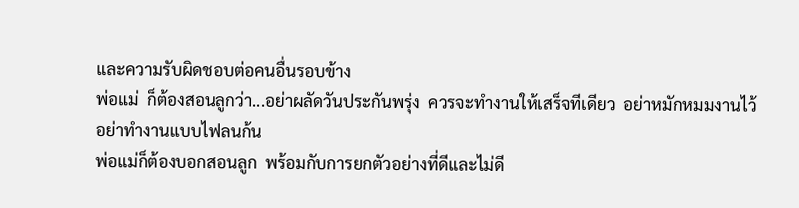และความรับผิดชอบต่อคนอื่นรอบข้าง
พ่อแม่  ก็ต้องสอนลูกว่า...อย่าผลัดวันประกันพรุ่ง  ควรจะทำงานให้เสร็จทีเดียว  อย่าหมักหมมงานไว้
อย่าทำงานแบบไฟลนก้น
พ่อแม่ก็ต้องบอกสอนลูก  พร้อมกับการยกตัวอย่างที่ดีและไม่ดี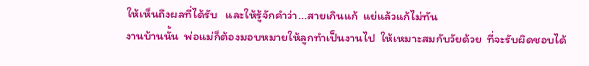ให้เห็นถึงผลที่ได้รับ   และให้รู้จักคำว่า...สายเกินแก้  แย่แล้วแก้ไม่ทัน
งานบ้านนั้น  พ่อแม่ก็ต้องมอบหมายให้ลูกทำเป็นงานไป  ให้เหมาะสมกับวัยด้วย  ที่จะรับผิดชอบได้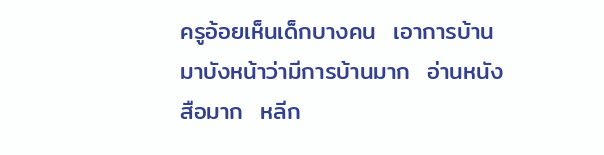ครูอ้อยเห็นเด็กบางคน  เอาการบ้านมาบังหน้าว่ามีการบ้านมาก  อ่านหนังสือมาก  หลีก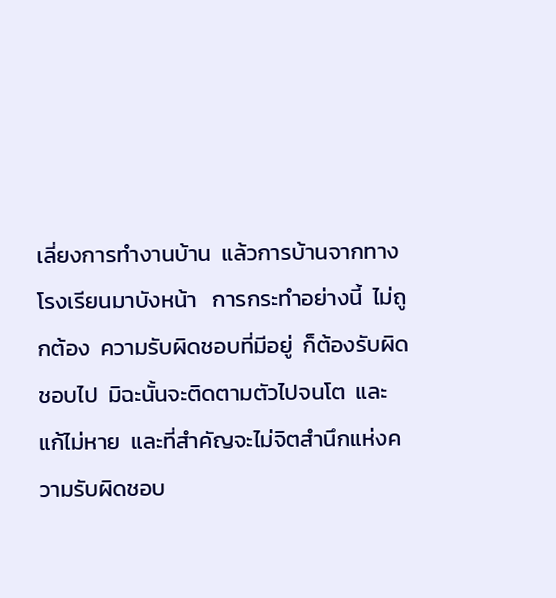เลี่ยงการทำงานบ้าน  แล้วการบ้านจากทางโรงเรียนมาบังหน้า   การกระทำอย่างนี้  ไม่ถูกต้อง  ความรับผิดชอบที่มีอยู่  ก็ต้องรับผิดชอบไป  มิฉะนั้นจะติดตามตัวไปจนโต  และแก้ไม่หาย  และที่สำคัญจะไม่จิตสำนึกแห่งความรับผิดชอบ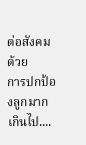ต่อสังคมด้วย
การปกป้องลูกมากเกินไป....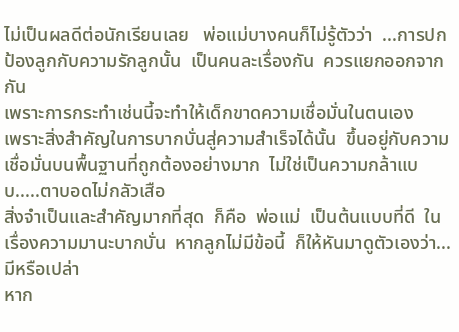ไม่เป็นผลดีต่อนักเรียนเลย   พ่อแม่บางคนก็ไม่รู้ตัวว่า  ...การปกป้องลูกกับความรักลูกนั้น  เป็นคนละเรื่องกัน  ควรแยกออกจากกัน
เพราะการกระทำเช่นนี้จะทำให้เด็กขาดความเชื่อมั่นในตนเอง
เพราะสิ่งสำคัญในการบากบั่นสู่ความสำเร็จได้นั้น  ขึ้นอยู่กับความเชื่อมั่นบนพื้นฐานที่ถูกต้องอย่างมาก  ไม่ใช่เป็นความกล้าแบบ.....ตาบอดไม่กลัวเสือ
สิ่งจำเป็นและสำคัญมากที่สุด  ก็คือ  พ่อแม่  เป็นต้นแบบที่ดี  ในเรื่องความมานะบากบั่น  หากลูกไม่มีข้อนี้  ก็ให้หันมาดูตัวเองว่า...มีหรือเปล่า
หาก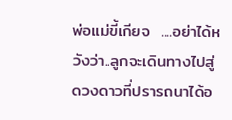พ่อแม่ขี้เกียจ  ....อย่าได้หวังว่า..ลูกจะเดินทางไปสู่ดวงดาวที่ปรารถนาได้อ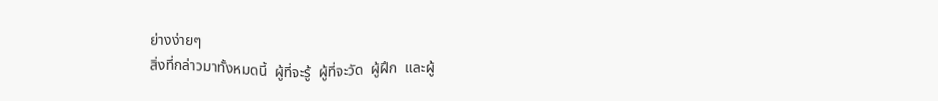ย่างง่ายๆ
สิ่งที่กล่าวมาทั้งหมดนี้  ผู้ที่จะรู้  ผู้ที่จะวัด  ผู้ฝึก  และผู้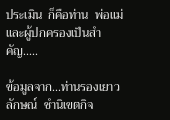ประเมิน  ก็คือท่าน  พ่อแม่และผู้ปกครองเป็นสำคัญ.....

ข้อมูลจาก...ท่านรองเยาวลักษณ์  ชำนิเขตกิจ